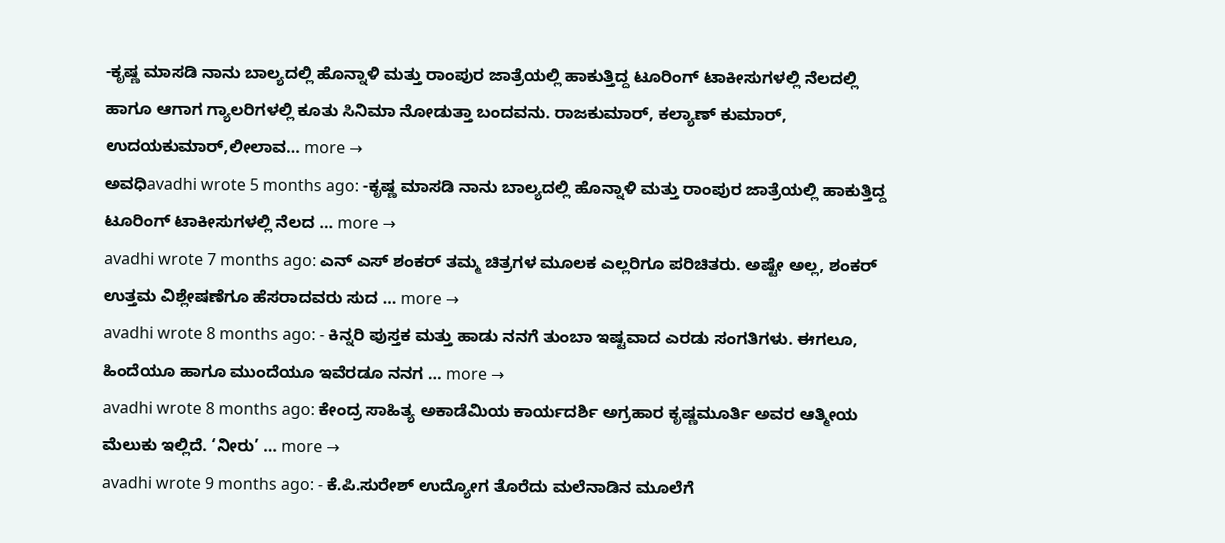-ಕೃಷ್ಣ ಮಾಸಡಿ ನಾನು ಬಾಲ್ಯದಲ್ಲಿ ಹೊನ್ನಾಳಿ ಮತ್ತು ರಾಂಪುರ ಜಾತ್ರೆಯಲ್ಲಿ ಹಾಕುತ್ತಿದ್ದ ಟೂರಿಂಗ್ ಟಾಕೀಸುಗಳಲ್ಲಿ ನೆಲದಲ್ಲಿ ಹಾಗೂ ಆಗಾಗ ಗ್ಯಾಲರಿಗಳಲ್ಲಿ ಕೂತು ಸಿನಿಮಾ ನೋಡುತ್ತಾ ಬಂದವನು. ರಾಜಕುಮಾರ್, ಕಲ್ಯಾಣ್ ಕುಮಾರ್, ಉದಯಕುಮಾರ್,ಲೀಲಾವ… more →
ಅವಧಿavadhi wrote 5 months ago: -ಕೃಷ್ಣ ಮಾಸಡಿ ನಾನು ಬಾಲ್ಯದಲ್ಲಿ ಹೊನ್ನಾಳಿ ಮತ್ತು ರಾಂಪುರ ಜಾತ್ರೆಯಲ್ಲಿ ಹಾಕುತ್ತಿದ್ದ ಟೂರಿಂಗ್ ಟಾಕೀಸುಗಳಲ್ಲಿ ನೆಲದ … more →
avadhi wrote 7 months ago: ಎನ್ ಎಸ್ ಶಂಕರ್ ತಮ್ಮ ಚಿತ್ರಗಳ ಮೂಲಕ ಎಲ್ಲರಿಗೂ ಪರಿಚಿತರು. ಅಷ್ಟೇ ಅಲ್ಲ, ಶಂಕರ್ ಉತ್ತಮ ವಿಶ್ಲೇಷಣೆಗೂ ಹೆಸರಾದವರು ಸುದ … more →
avadhi wrote 8 months ago: - ಕಿನ್ನರಿ ಪುಸ್ತಕ ಮತ್ತು ಹಾಡು ನನಗೆ ತುಂಬಾ ಇಷ್ಟವಾದ ಎರಡು ಸಂಗತಿಗಳು. ಈಗಲೂ, ಹಿಂದೆಯೂ ಹಾಗೂ ಮುಂದೆಯೂ ಇವೆರಡೂ ನನಗ … more →
avadhi wrote 8 months ago: ಕೇಂದ್ರ ಸಾಹಿತ್ಯ ಅಕಾಡೆಮಿಯ ಕಾರ್ಯದರ್ಶಿ ಅಗ್ರಹಾರ ಕೃಷ್ಣಮೂರ್ತಿ ಅವರ ಆತ್ಮೀಯ ಮೆಲುಕು ಇಲ್ಲಿದೆ. ‘ನೀರು’ … more →
avadhi wrote 9 months ago: - ಕೆ.ಪಿ.ಸುರೇಶ್ ಉದ್ಯೋಗ ತೊರೆದು ಮಲೆನಾಡಿನ ಮೂಲೆಗೆ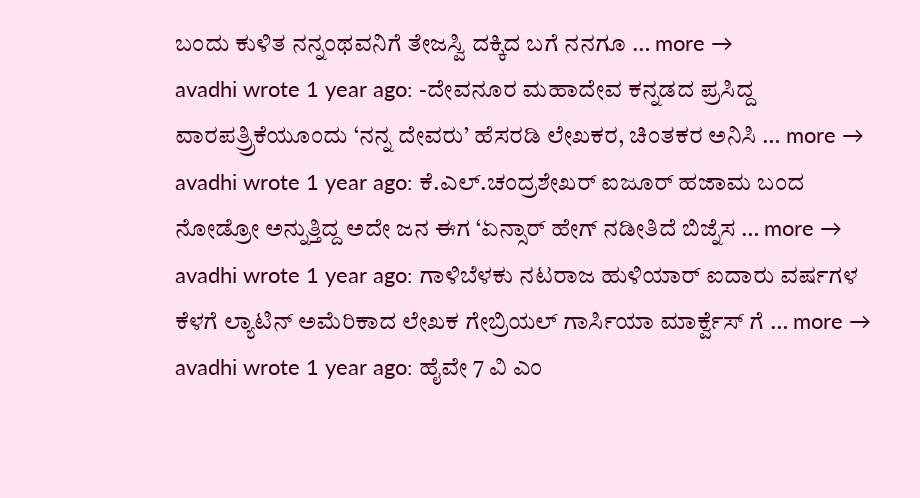ಬಂದು ಕುಳಿತ ನನ್ನಂಥವನಿಗೆ ತೇಜಸ್ವಿ ದಕ್ಕಿದ ಬಗೆ ನನಗೂ … more →
avadhi wrote 1 year ago: -ದೇವನೂರ ಮಹಾದೇವ ಕನ್ನಡದ ಪ್ರಸಿದ್ದ ವಾರಪತ್ರ್ರಿಕೆಯೂಂದು ‘ನನ್ನ ದೇವರು’ ಹೆಸರಡಿ ಲೇಖಕರ, ಚಿಂತಕರ ಅನಿಸಿ … more →
avadhi wrote 1 year ago: ಕೆ.ಎಲ್.ಚಂದ್ರಶೇಖರ್ ಐಜೂರ್ ಹಜಾಮ ಬಂದ ನೋಡ್ರೋ ಅನ್ನುತ್ತಿದ್ದ ಅದೇ ಜನ ಈಗ ‘ಏನ್ಸಾರ್ ಹೇಗ್ ನಡೀತಿದೆ ಬಿಜ್ನೆಸ … more →
avadhi wrote 1 year ago: ಗಾಳಿಬೆಳಕು ನಟರಾಜ ಹುಳಿಯಾರ್ ಐದಾರು ವರ್ಷಗಳ ಕೆಳಗೆ ಲ್ಯಾಟಿನ್ ಅಮೆರಿಕಾದ ಲೇಖಕ ಗೇಬ್ರಿಯಲ್ ಗಾರ್ಸಿಯಾ ಮಾರ್ಕ್ವೆಸ್ ಗೆ … more →
avadhi wrote 1 year ago: ಹೈವೇ 7 ವಿ ಎಂ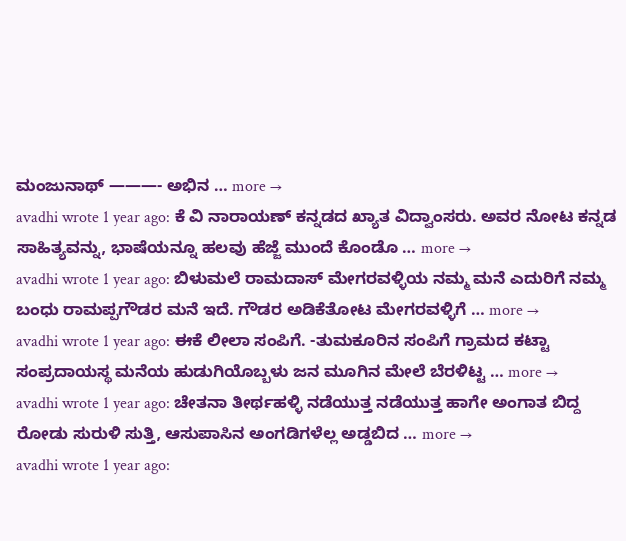ಮಂಜುನಾಥ್ ———- ಅಭಿನ … more →
avadhi wrote 1 year ago: ಕೆ ವಿ ನಾರಾಯಣ್ ಕನ್ನಡದ ಖ್ಯಾತ ವಿದ್ವಾಂಸರು. ಅವರ ನೋಟ ಕನ್ನಡ ಸಾಹಿತ್ಯವನ್ನು, ಭಾಷೆಯನ್ನೂ ಹಲವು ಹೆಜ್ಜೆ ಮುಂದೆ ಕೊಂಡೊ … more →
avadhi wrote 1 year ago: ಬಿಳುಮಲೆ ರಾಮದಾಸ್ ಮೇಗರವಳ್ಳಿಯ ನಮ್ಮ ಮನೆ ಎದುರಿಗೆ ನಮ್ಮ ಬಂಧು ರಾಮಪ್ಪಗೌಡರ ಮನೆ ಇದೆ. ಗೌಡರ ಅಡಿಕೆತೋಟ ಮೇಗರವಳ್ಳಿಗೆ … more →
avadhi wrote 1 year ago: ಈಕೆ ಲೀಲಾ ಸಂಪಿಗೆ. -ತುಮಕೂರಿನ ಸಂಪಿಗೆ ಗ್ರಾಮದ ಕಟ್ಟಾ ಸಂಪ್ರದಾಯಸ್ಥ ಮನೆಯ ಹುಡುಗಿಯೊಬ್ಬಳು ಜನ ಮೂಗಿನ ಮೇಲೆ ಬೆರಳಿಟ್ಟ … more →
avadhi wrote 1 year ago: ಚೇತನಾ ತೀರ್ಥಹಳ್ಳಿ ನಡೆಯುತ್ತ ನಡೆಯುತ್ತ ಹಾಗೇ ಅಂಗಾತ ಬಿದ್ದ ರೋಡು ಸುರುಳಿ ಸುತ್ತಿ, ಆಸುಪಾಸಿನ ಅಂಗಡಿಗಳೆಲ್ಲ ಅಡ್ಡಬಿದ … more →
avadhi wrote 1 year ago: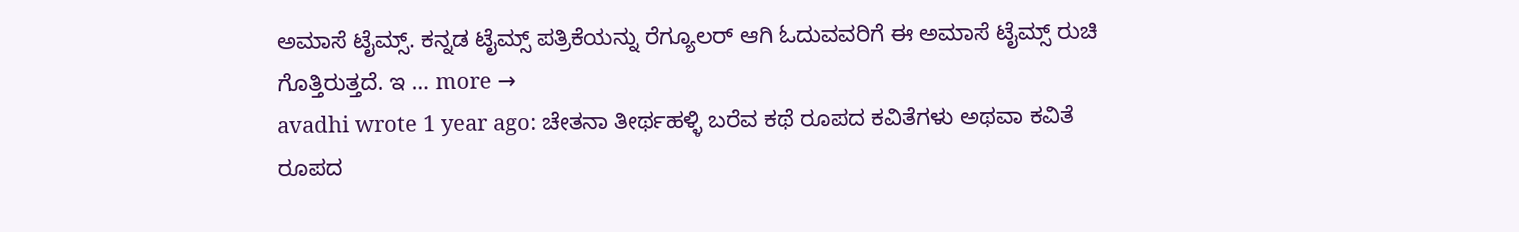ಅಮಾಸೆ ಟೈಮ್ಸ್. ಕನ್ನಡ ಟೈಮ್ಸ್ ಪತ್ರಿಕೆಯನ್ನು ರೆಗ್ಯೂಲರ್ ಆಗಿ ಓದುವವರಿಗೆ ಈ ಅಮಾಸೆ ಟೈಮ್ಸ್ ರುಚಿ ಗೊತ್ತಿರುತ್ತದೆ. ಇ … more →
avadhi wrote 1 year ago: ಚೇತನಾ ತೀರ್ಥಹಳ್ಳಿ ಬರೆವ ಕಥೆ ರೂಪದ ಕವಿತೆಗಳು ಅಥವಾ ಕವಿತೆ ರೂಪದ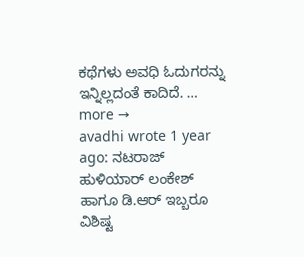ಕಥೆಗಳು ಅವಧಿ ಓದುಗರನ್ನು ಇನ್ನಿಲ್ಲದಂತೆ ಕಾದಿದೆ. … more →
avadhi wrote 1 year ago: ನಟರಾಜ್ ಹುಳಿಯಾರ್ ಲಂಕೇಶ್ ಹಾಗೂ ಡಿ.ಆರ್ ಇಬ್ಬರೂ ವಿಶಿಷ್ಟ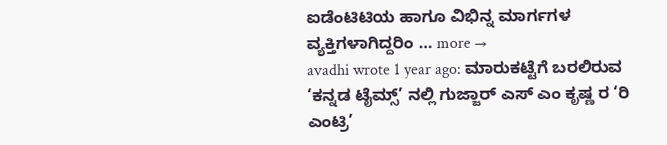ಐಡೆಂಟಿಟಿಯ ಹಾಗೂ ವಿಭಿನ್ನ ಮಾರ್ಗಗಳ ವ್ಯಕ್ತಿಗಳಾಗಿದ್ದರಿಂ … more →
avadhi wrote 1 year ago: ಮಾರುಕಟ್ಟೆಗೆ ಬರಲಿರುವ ‘ಕನ್ನಡ ಟೈಮ್ಸ್’ ನಲ್ಲಿ ಗುಜ್ಜಾರ್ ಎಸ್ ಎಂ ಕೃಷ್ಣ ರ ‘ರಿ ಎಂಟ್ರಿ’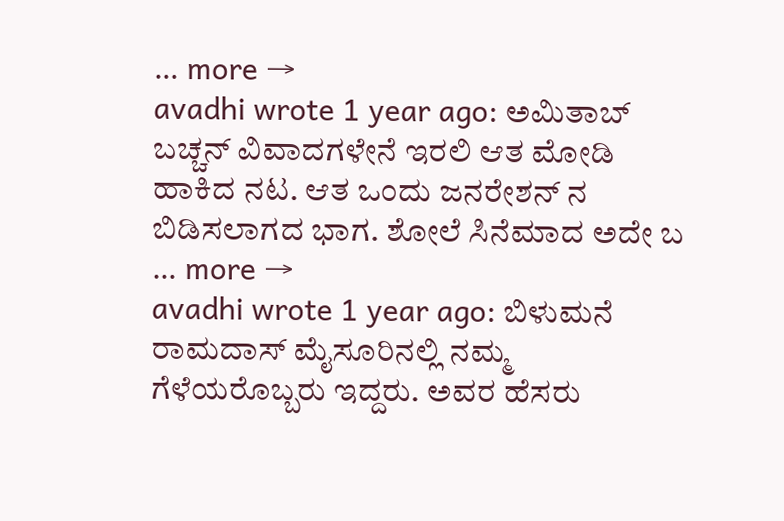… more →
avadhi wrote 1 year ago: ಅಮಿತಾಬ್ ಬಚ್ಚನ್ ವಿವಾದಗಳೇನೆ ಇರಲಿ ಆತ ಮೋಡಿ ಹಾಕಿದ ನಟ. ಆತ ಒಂದು ಜನರೇಶನ್ ನ ಬಿಡಿಸಲಾಗದ ಭಾಗ. ಶೋಲೆ ಸಿನೆಮಾದ ಅದೇ ಬ … more →
avadhi wrote 1 year ago: ಬಿಳುಮನೆ ರಾಮದಾಸ್ ಮೈಸೂರಿನಲ್ಲಿ ನಮ್ಮ ಗೆಳೆಯರೊಬ್ಬರು ಇದ್ದರು. ಅವರ ಹೆಸರು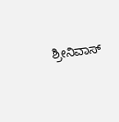ಶ್ರೀನಿವಾಸ್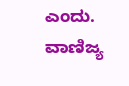ಎಂದು. ವಾಣಿಜ್ಯ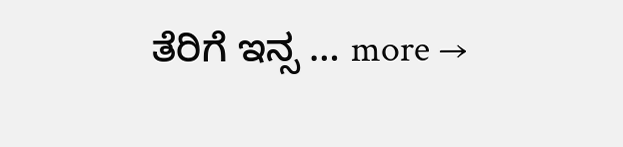ತೆರಿಗೆ ಇನ್ಸ … more →